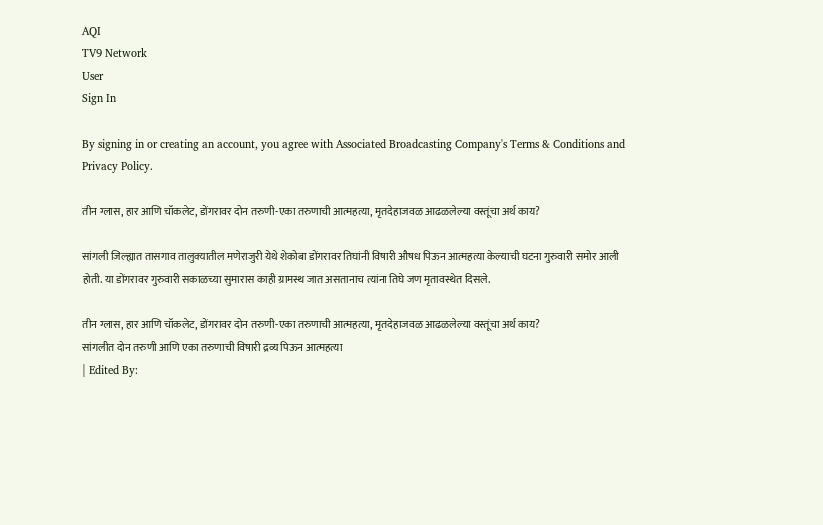AQI
TV9 Network
User
Sign In

By signing in or creating an account, you agree with Associated Broadcasting Company's Terms & Conditions and Privacy Policy.

तीन ग्लास, हार आणि चॉकलेट, डोंगरावर दोन तरुणी-एका तरुणाची आत्महत्या, मृतदेहाजवळ आढळलेल्या वस्तूंचा अर्थ काय?

सांगली जिल्ह्यात तासगाव तालुक्यातील मणेराजुरी येथे शेकोबा डोंगरावर तिघांनी विषारी औषध पिऊन आत्महत्या केल्याची घटना गुरुवारी समोर आली होती. या डोंगरावर गुरुवारी सकाळच्या सुमारास काही ग्रामस्थ जात असतानाच त्यांना तिघे जण मृतावस्थेत दिसले.

तीन ग्लास, हार आणि चॉकलेट, डोंगरावर दोन तरुणी-एका तरुणाची आत्महत्या, मृतदेहाजवळ आढळलेल्या वस्तूंचा अर्थ काय?
सांगलीत दोन तरुणी आणि एका तरुणाची विषारी द्रव्य पिऊन आत्महत्या
| Edited By: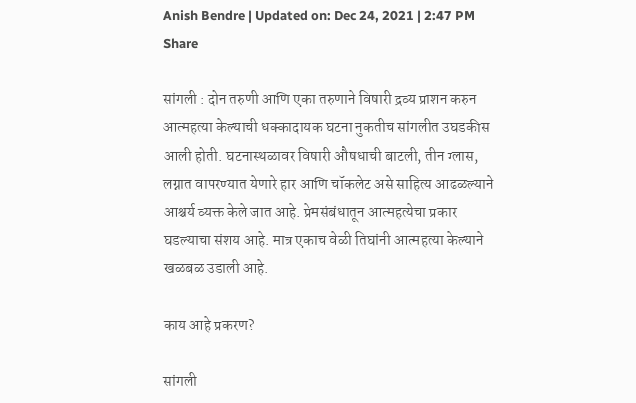Anish Bendre | Updated on: Dec 24, 2021 | 2:47 PM
Share

सांगली : दोन तरुणी आणि एका तरुणाने विषारी द्रव्य प्राशन करुन आत्महत्या केल्याची धक्कादायक घटना नुकतीच सांगलीत उघडकीस आली होती. घटनास्थळावर विषारी औषधाची बाटली, तीन ग्लास, लग्नात वापरण्यात येणारे हार आणि चॉकलेट असे साहित्य आढळल्याने आश्चर्य व्यक्त केले जात आहे. प्रेमसंबंधातून आत्महत्येचा प्रकार घडल्याचा संशय आहे. मात्र एकाच वेळी तिघांनी आत्महत्या केल्याने खळबळ उडाली आहे.

काय आहे प्रकरण?

सांगली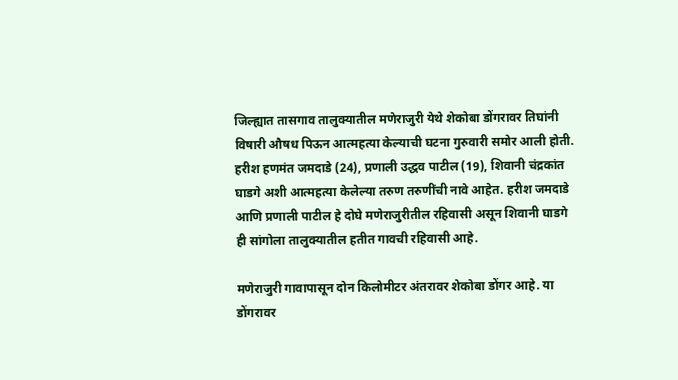जिल्ह्यात तासगाव तालुक्यातील मणेराजुरी येथे शेकोबा डोंगरावर तिघांनी विषारी औषध पिऊन आत्महत्या केल्याची घटना गुरुवारी समोर आली होती. हरीश हणमंत जमदाडे (24), प्रणाली उद्धव पाटील (19), शिवानी चंद्रकांत घाडगे अशी आत्महत्या केलेल्या तरुण तरुणींची नावे आहेत. हरीश जमदाडे आणि प्रणाली पाटील हे दोघे मणेराजुरीतील रहिवासी असून शिवानी घाडगे ही सांगोला तालुक्यातील हतीत गावची रहिवासी आहे.

मणेराजुरी गावापासून दोन किलोमीटर अंतरावर शेकोबा डोंगर आहे. या डोंगरावर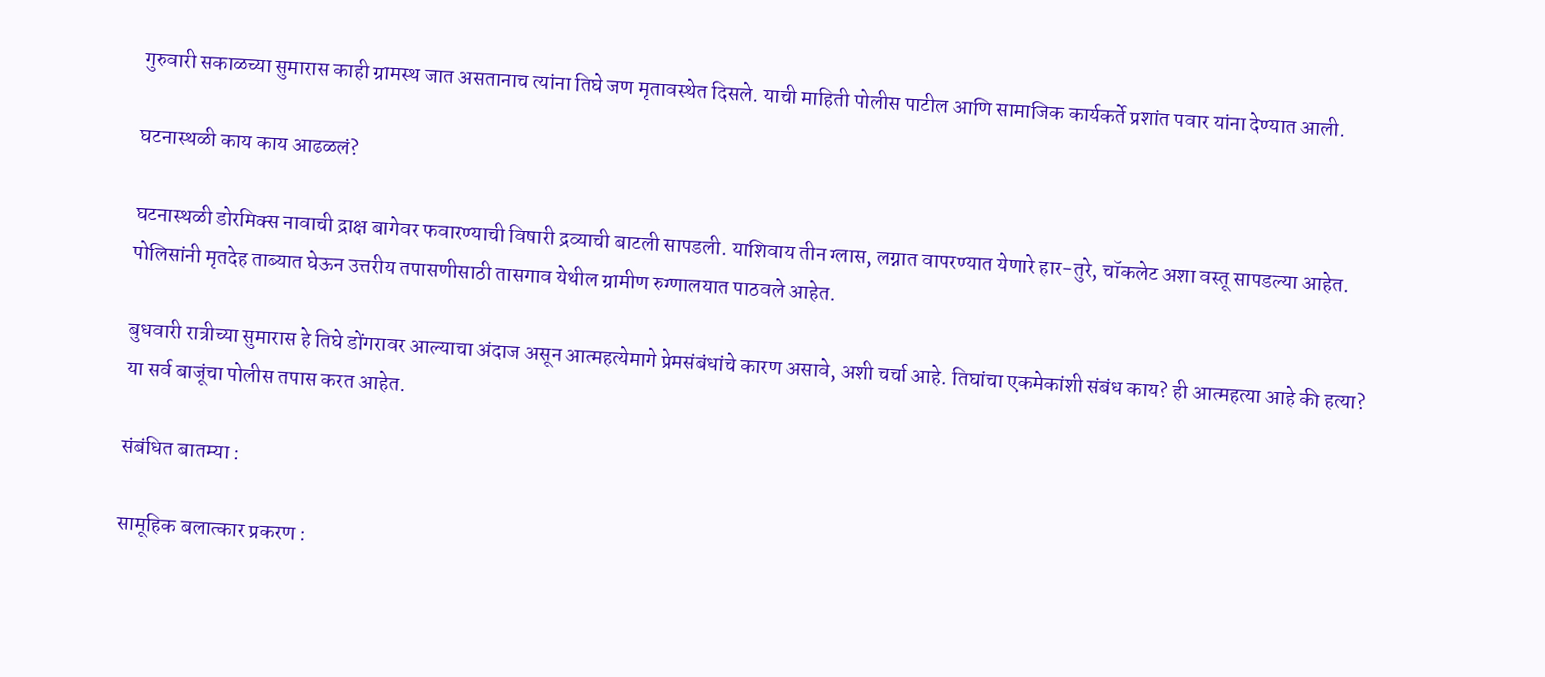गुरुवारी सकाळच्या सुमारास काही ग्रामस्थ जात असतानाच त्यांना तिघे जण मृतावस्थेत दिसले. याची माहिती पोलीस पाटील आणि सामाजिक कार्यकर्ते प्रशांत पवार यांना देण्यात आली.

घटनास्थळी काय काय आढळलं?

घटनास्थळी डोरमिक्स नावाची द्राक्ष बागेवर फवारण्याची विषारी द्रव्याची बाटली सापडली. याशिवाय तीन ग्लास, लग्नात वापरण्यात येणारे हार-तुरे, चॉकलेट अशा वस्तू सापडल्या आहेत. पोलिसांनी मृतदेह ताब्यात घेऊन उत्तरीय तपासणीसाठी तासगाव येथील ग्रामीण रुग्णालयात पाठवले आहेत.

बुधवारी रात्रीच्या सुमारास हे तिघे डोंगरावर आल्याचा अंदाज असून आत्महत्येमागे प्रेमसंबंधांचे कारण असावे, अशी चर्चा आहे. तिघांचा एकमेकांशी संबंध काय? ही आत्महत्या आहे की हत्या? या सर्व बाजूंचा पोलीस तपास करत आहेत.

संबंधित बातम्या :

सामूहिक बलात्कार प्रकरण :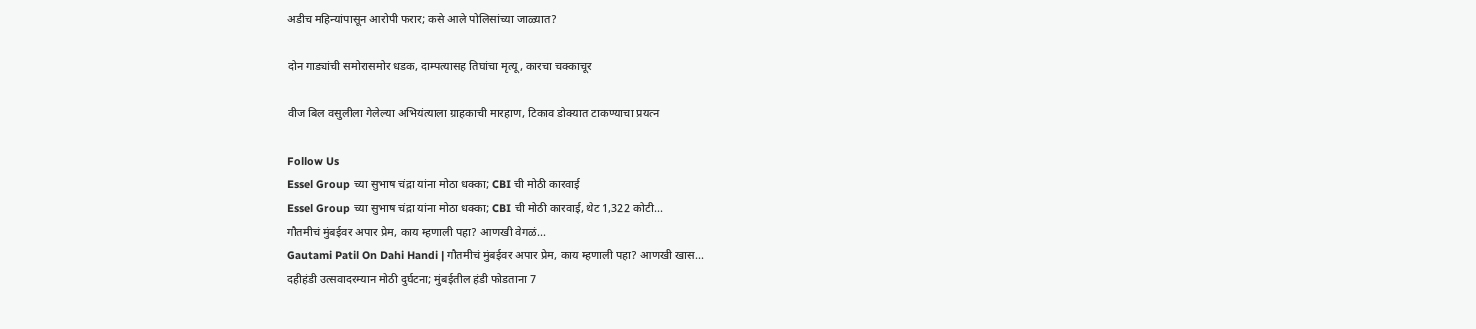अडीच महिन्यांपासून आरोपी फरार; कसे आले पोलिसांच्या जाळ्यात?

दोन गाड्यांची समोरासमोर धडक, दाम्पत्यासह तिघांचा मृत्यू, कारचा चक्काचूर

वीज बिल वसुलीला गेलेल्या अभियंत्याला ग्राहकाची मारहाण, टिकाव डोक्यात टाकण्याचा प्रयत्न

Follow Us
Essel Group च्या सुभाष चंद्रा यांना मोठा धक्का; CBI ची मोठी कारवाई
Essel Group च्या सुभाष चंद्रा यांना मोठा धक्का; CBI ची मोठी कारवाई, थेट 1,322 कोटी...
गौतमीचं मुंबईवर अपार प्रेम, काय म्हणाली पहा? आणखी वेगळं...
Gautami Patil On Dahi Handi | गौतमीचं मुंबईवर अपार प्रेम, काय म्हणाली पहा? आणखी खास...
दहीहंडी उत्सवादरम्यान मोठी दुर्घटना; मुंबईतील हंडी फोडताना 7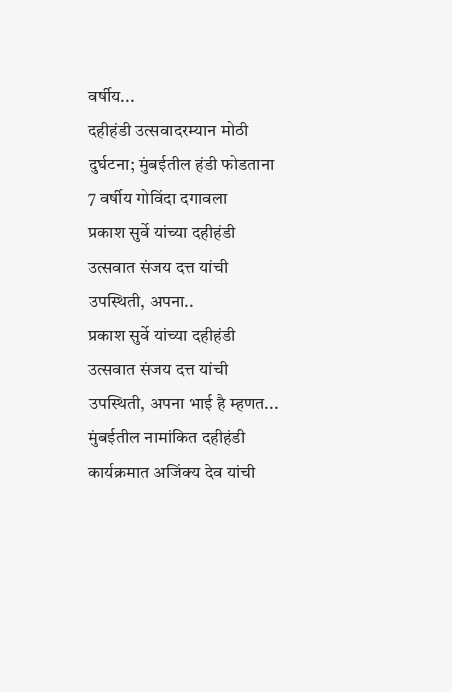वर्षीय...
दहीहंडी उत्सवादरम्यान मोठी दुर्घटना; मुंबईतील हंडी फोडताना 7 वर्षीय गोविंदा दगावला
प्रकाश सुर्वे यांच्या दहीहंडी उत्सवात संजय दत्त यांची उपस्थिती, अपना..
प्रकाश सुर्वे यांच्या दहीहंडी उत्सवात संजय दत्त यांची उपस्थिती, अपना भाई है म्हणत...
मुंबईतील नामांकित दहीहंडी कार्यक्रमात अजिंक्य देव यांची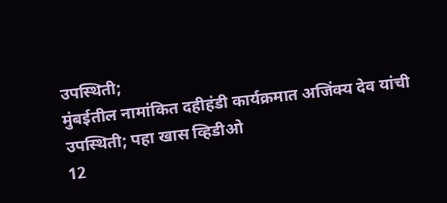उपस्थिती;
मुंबईतील नामांकित दहीहंडी कार्यक्रमात अजिंक्य देव यांची उपस्थिती; पहा खास व्हिडीओ
12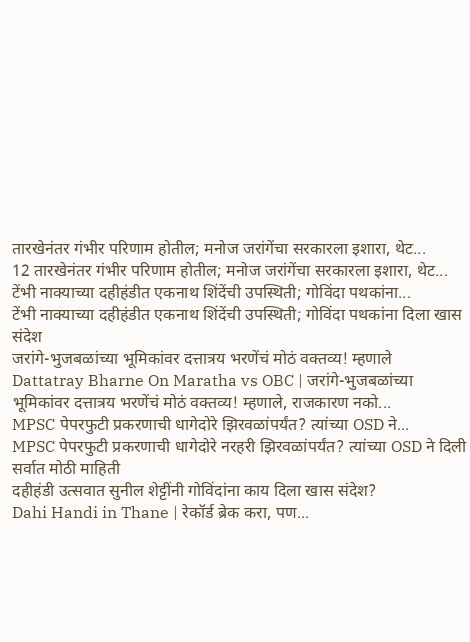तारखेनंतर गंभीर परिणाम होतील; मनोज जरांगेंचा सरकारला इशारा, थेट...
12 तारखेनंतर गंभीर परिणाम होतील; मनोज जरांगेंचा सरकारला इशारा, थेट...
टेंभी नाक्याच्या दहीहंडीत एकनाथ शिंदेंची उपस्थिती; गोविंदा पथकांना...
टेंभी नाक्याच्या दहीहंडीत एकनाथ शिंदेंची उपस्थिती; गोविंदा पथकांना दिला खास संदेश
जरांगे-भुजबळांच्या भूमिकांवर दत्तात्रय भरणेंचं मोठं वक्तव्य! म्हणाले
Dattatray Bharne On Maratha vs OBC | जरांगे-भुजबळांच्या भूमिकांवर दत्तात्रय भरणेंचं मोठं वक्तव्य! म्हणाले, राजकारण नको...
MPSC पेपरफुटी प्रकरणाची धागेदोरे झिरवळांपर्यंत? त्यांच्या OSD ने...
MPSC पेपरफुटी प्रकरणाची धागेदोरे नरहरी झिरवळांपर्यंत? त्यांच्या OSD ने दिली सर्वात मोठी माहिती
दहीहंडी उत्सवात सुनील शेट्टींनी गोविंदांना काय दिला खास संदेश?
Dahi Handi in Thane | रेकॉर्ड ब्रेक करा, पण...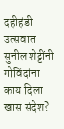दहीहंडी उत्सवात सुनील शेट्टींनी गोविंदांना काय दिला खास संदेश?